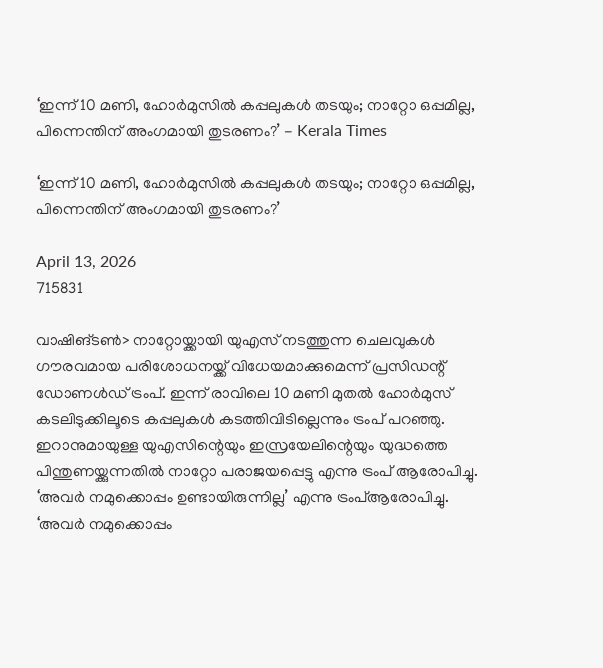‘ഇന്ന് 10 മണി, ഹോർമുസിൽ കപ്പലുകള്‍ തടയും; നാറ്റോ ഒപ്പമില്ല, പിന്നെന്തിന് അംഗമായി തുടരണം?’ - Kerala Times

‘ഇന്ന് 10 മണി, ഹോർമുസിൽ കപ്പലുകള്‍ തടയും; നാറ്റോ ഒപ്പമില്ല, പിന്നെന്തിന് അംഗമായി തുടരണം?’

April 13, 2026
715831

വാഷിങ്ടൺ> നാറ്റോയ്ക്കായി യുഎസ് നടത്തുന്ന ചെലവുകൾ ഗൗരവമായ പരിശോധനയ്ക്ക് വിധേയമാക്കുമെന്ന് പ്രസിഡന്റ് ഡോണൾഡ് ട്രംപ്. ഇന്ന് രാവിലെ 10 മണി മുതൽ ഹോർമുസ് കടലിടുക്കിലൂടെ കപ്പലുകൾ കടത്തിവിടില്ലെന്നും ട്രംപ് പറഞ്ഞു. ഇറാനുമായുള്ള യുഎസിന്റെയും ഇസ്രയേലിന്റെയും യുദ്ധത്തെ പിന്തുണയ്ക്കുന്നതിൽ നാറ്റോ പരാജയപ്പെട്ടു എന്നു ട്രംപ് ആരോപിച്ചു. ‘അവർ നമുക്കൊപ്പം ഉണ്ടായിരുന്നില്ല’ എന്നു ട്രംപ്ആരോപിച്ചു. ‘അവർ നമുക്കൊപ്പം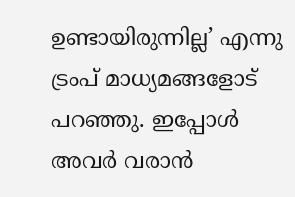ഉണ്ടായിരുന്നില്ല’ എന്നു ട്രംപ് മാധ്യമങ്ങളോട് പറഞ്ഞു. ഇപ്പോൾ അവർ വരാൻ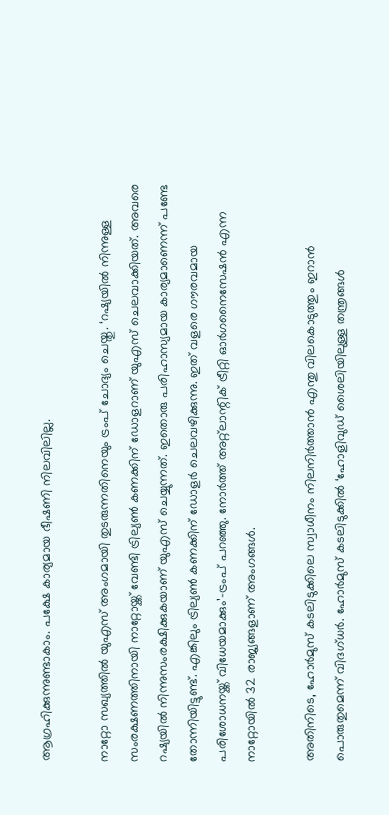ആഗ്രഹിക്കുന്നുണ്ടാകാം. പക്ഷേ കാര്യമായ ഭീഷണി നിലവിലില്ല.

നാറ്റോ സഖ്യത്തിൽ യുഎസ് അംഗമായി തുടരുന്നതിനെയും ട്രംപ് ചോദ്യം ചെയ്തു. ‘റഷ്യയിൽ നിന്നുള്ള സംരക്ഷണത്തിനായി നാറ്റോയ്ക്ക് വേണ്ടി ട്രില്യൺ കണക്കിന് ഡോളറാണ് യുഎസ് ചെലവാക്കിയത്. അവരെ റഷ്യയിൽ നിന്നുസംരക്ഷിക്കുകയാണ് യുഎസ് ചെയ്യുന്നത്. ഇതൊരു പരിഹാസ്യമായ കാര്യമാണെന്ന് പണ്ടേ തോന്നിയിട്ടുണ്ട്. എങ്കിലും ട്രില്യൺ കണക്കിന് ഡോളർ ചെലവഴിക്കുന്നു. ഇത് വളരെ ഗൗരവമായ പരിശോധനയ്ക്ക് വിധേയമാക്കും’–ട്രംപ് പറഞ്ഞു. നോർത്ത് അറ്റ്ലാന്റിക് ട്രീറ്റി ഓർഗനൈസേഷൻ എന്ന നാറ്റോയിൽ 32 രാജ്യങ്ങളാണ് അംഗങ്ങൾ.

അതിനിടെ, ഹോർമുസ് കടലിടുക്കിലെ സ്വാധീനം നിലനിർത്താൻ‍ എന്തു വിലകൊടുത്തും ഇറാൻ പൊരുതുമെന്ന് വിദഗ്ധർ. ഹോർമുസ് കടലിടുക്കിൽ ‘ഹോളിവുഡ് ശൈലിയിലുള്ള തന്ത്രങ്ങൾ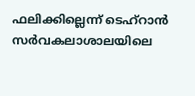ഫലിക്കില്ലെന്ന് ടെഹ്‌റാൻ സർവകലാശാലയിലെ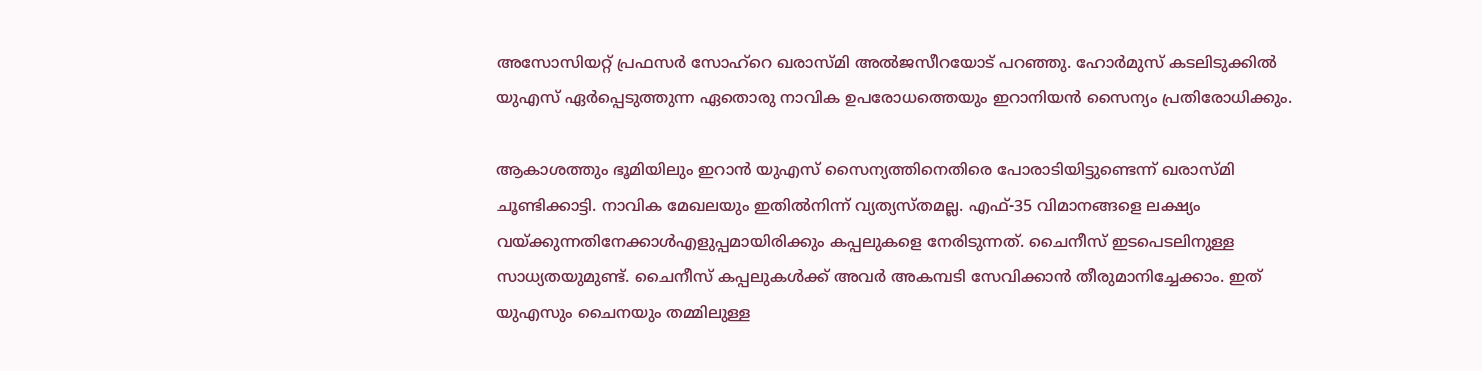അസോസിയറ്റ് പ്രഫസർ സോഹ്‌റെ ഖരാസ്മി അൽജസീറയോട് പറഞ്ഞു. ഹോർമുസ് കടലിടുക്കിൽ യുഎസ് ഏർപ്പെടുത്തുന്ന ഏതൊരു നാവിക ഉപരോധത്തെയും ഇറാനിയൻ സൈന്യം പ്രതിരോധിക്കും.

ആകാശത്തും ഭൂമിയിലും ഇറാന്‍ യുഎസ് സൈന്യത്തിനെതിരെ പോരാടിയിട്ടുണ്ടെന്ന് ഖരാസ്മി ചൂണ്ടിക്കാട്ടി. നാവിക മേഖലയും ഇതിൽനിന്ന് വ്യത്യസ്തമല്ല. എഫ്-35 വിമാനങ്ങളെ ലക്ഷ്യം വയ്ക്കുന്നതിനേക്കാൾഎളുപ്പമായിരിക്കും കപ്പലുകളെ നേരിടുന്നത്. ചൈനീസ് ഇടപെടലിനുള്ള സാധ്യതയുമുണ്ട്. ചൈനീസ് കപ്പലുകൾക്ക് അവർ അകമ്പടി സേവിക്കാൻ തീരുമാനിച്ചേക്കാം. ഇത് യുഎസും ചൈനയും തമ്മിലുള്ള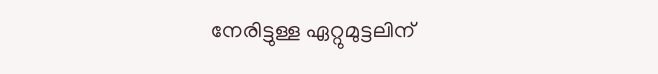നേരിട്ടുള്ള ഏറ്റുമുട്ടലിന്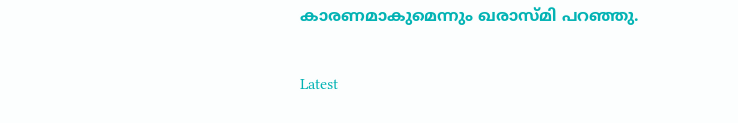കാരണമാകുമെന്നും ഖരാസ്മി പറഞ്ഞു.

Latest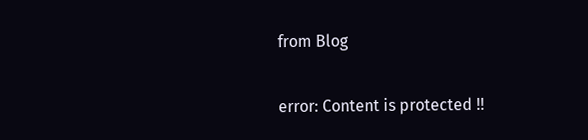from Blog

error: Content is protected !!